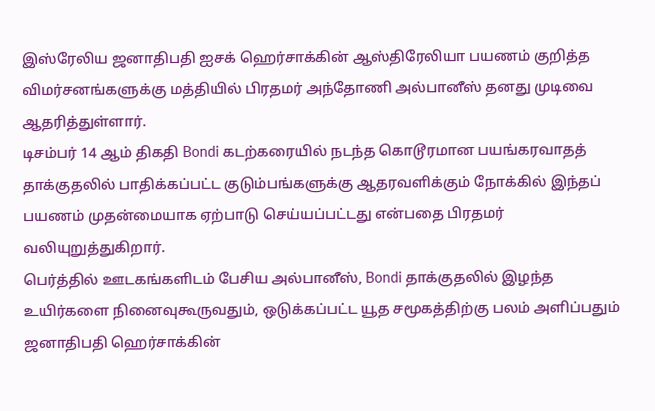இஸ்ரேலிய ஜனாதிபதி ஐசக் ஹெர்சாக்கின் ஆஸ்திரேலியா பயணம் குறித்த விமர்சனங்களுக்கு மத்தியில் பிரதமர் அந்தோணி அல்பானீஸ் தனது முடிவை ஆதரித்துள்ளார்.
டிசம்பர் 14 ஆம் திகதி Bondi கடற்கரையில் நடந்த கொடூரமான பயங்கரவாதத் தாக்குதலில் பாதிக்கப்பட்ட குடும்பங்களுக்கு ஆதரவளிக்கும் நோக்கில் இந்தப் பயணம் முதன்மையாக ஏற்பாடு செய்யப்பட்டது என்பதை பிரதமர் வலியுறுத்துகிறார்.
பெர்த்தில் ஊடகங்களிடம் பேசிய அல்பானீஸ், Bondi தாக்குதலில் இழந்த உயிர்களை நினைவுகூருவதும், ஒடுக்கப்பட்ட யூத சமூகத்திற்கு பலம் அளிப்பதும் ஜனாதிபதி ஹெர்சாக்கின்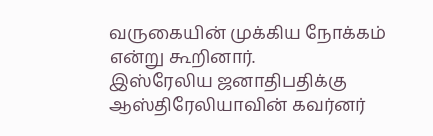வருகையின் முக்கிய நோக்கம் என்று கூறினார்.
இஸ்ரேலிய ஜனாதிபதிக்கு ஆஸ்திரேலியாவின் கவர்னர்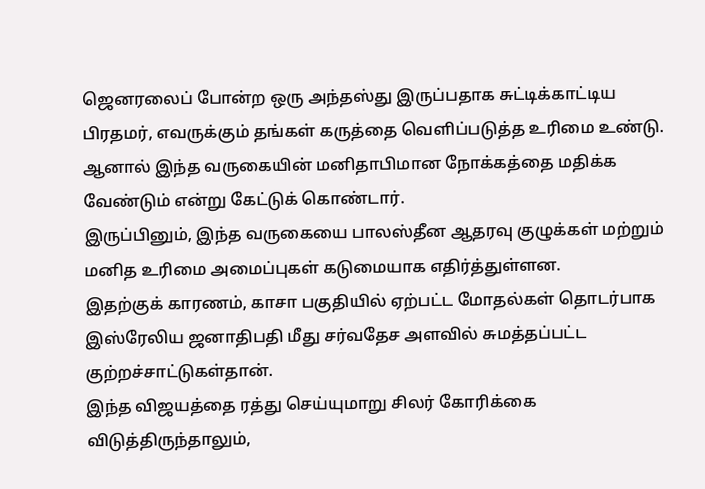ஜெனரலைப் போன்ற ஒரு அந்தஸ்து இருப்பதாக சுட்டிக்காட்டிய பிரதமர், எவருக்கும் தங்கள் கருத்தை வெளிப்படுத்த உரிமை உண்டு. ஆனால் இந்த வருகையின் மனிதாபிமான நோக்கத்தை மதிக்க வேண்டும் என்று கேட்டுக் கொண்டார்.
இருப்பினும், இந்த வருகையை பாலஸ்தீன ஆதரவு குழுக்கள் மற்றும் மனித உரிமை அமைப்புகள் கடுமையாக எதிர்த்துள்ளன.
இதற்குக் காரணம், காசா பகுதியில் ஏற்பட்ட மோதல்கள் தொடர்பாக இஸ்ரேலிய ஜனாதிபதி மீது சர்வதேச அளவில் சுமத்தப்பட்ட குற்றச்சாட்டுகள்தான்.
இந்த விஜயத்தை ரத்து செய்யுமாறு சிலர் கோரிக்கை விடுத்திருந்தாலும்,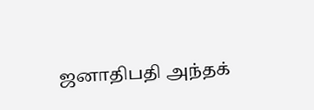ஜனாதிபதி அந்தக்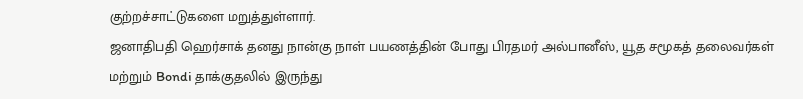குற்றச்சாட்டுகளை மறுத்துள்ளார்.
ஜனாதிபதி ஹெர்சாக் தனது நான்கு நாள் பயணத்தின் போது பிரதமர் அல்பானீஸ், யூத சமூகத் தலைவர்கள் மற்றும் Bondi தாக்குதலில் இருந்து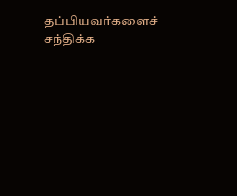தப்பியவர்களைச் சந்திக்க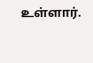உள்ளார்.